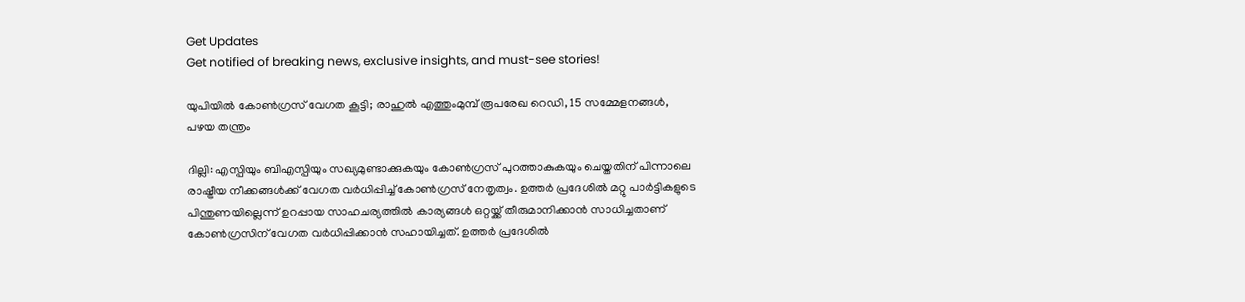Get Updates
Get notified of breaking news, exclusive insights, and must-see stories!

യുപിയില്‍ കോണ്‍ഗ്രസ് വേഗത കൂട്ടി; രാഹുല്‍ എത്തുംമുമ്പ് രൂപരേഖ റെഡി, 15 സമ്മേളനങ്ങള്‍, പഴയ തന്ത്രം

ദില്ലി: എസ്പിയും ബിഎസ്പിയും സഖ്യമുണ്ടാക്കുകയും കോണ്‍ഗ്രസ് പുറത്താകുകയും ചെയ്തതിന് പിന്നാലെ രാഷ്ട്രീയ നീക്കങ്ങള്‍ക്ക് വേഗത വര്‍ധിപ്പിച്ച് കോണ്‍ഗ്രസ് നേതൃത്വം. ഉത്തര്‍ പ്രദേശില്‍ മറ്റു പാര്‍ട്ടികളുടെ പിന്തുണയില്ലെന്ന് ഉറപ്പായ സാഹചര്യത്തില്‍ കാര്യങ്ങള്‍ ഒറ്റയ്ക്ക് തീരുമാനിക്കാന്‍ സാധിച്ചതാണ് കോണ്‍ഗ്രസിന് വേഗത വര്‍ധിപ്പിക്കാന്‍ സഹായിച്ചത്. ഉത്തര്‍ പ്രദേശില്‍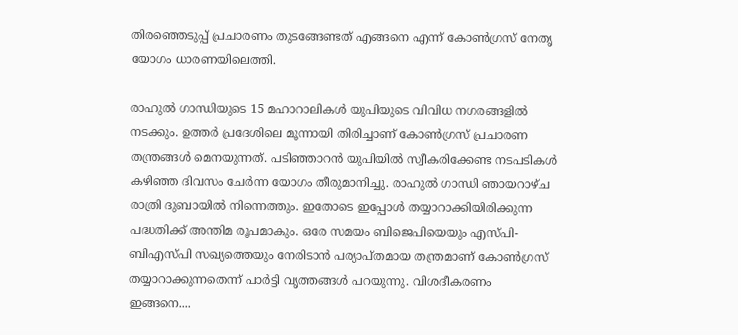തിരഞ്ഞെടുപ്പ് പ്രചാരണം തുടങ്ങേണ്ടത് എങ്ങനെ എന്ന് കോണ്‍ഗ്രസ് നേതൃ യോഗം ധാരണയിലെത്തി.

രാഹുല്‍ ഗാന്ധിയുടെ 15 മഹാറാലികള്‍ യുപിയുടെ വിവിധ നഗരങ്ങളില്‍ നടക്കും. ഉത്തര്‍ പ്രദേശിലെ മൂന്നായി തിരിച്ചാണ് കോണ്‍ഗ്രസ് പ്രചാരണ തന്ത്രങ്ങള്‍ മെനയുന്നത്. പടിഞ്ഞാറന്‍ യുപിയില്‍ സ്വീകരിക്കേണ്ട നടപടികള്‍ കഴിഞ്ഞ ദിവസം ചേര്‍ന്ന യോഗം തീരുമാനിച്ചു. രാഹുല്‍ ഗാന്ധി ഞായറാഴ്ച രാത്രി ദുബായില്‍ നിന്നെത്തും. ഇതോടെ ഇപ്പോള്‍ തയ്യാറാക്കിയിരിക്കുന്ന പദ്ധതിക്ക് അന്തിമ രൂപമാകും. ഒരേ സമയം ബിജെപിയെയും എസ്പി-ബിഎസ്പി സഖ്യത്തെയും നേരിടാന്‍ പര്യാപ്തമായ തന്ത്രമാണ് കോണ്‍ഗ്രസ് തയ്യാറാക്കുന്നതെന്ന് പാര്‍ട്ടി വൃത്തങ്ങള്‍ പറയുന്നു. വിശദീകരണം ഇങ്ങനെ....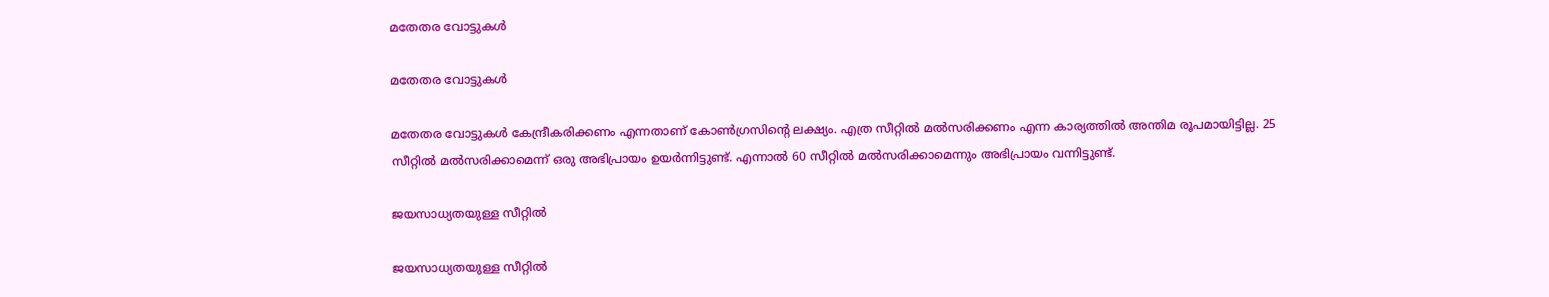മതേതര വോട്ടുകള്‍

മതേതര വോട്ടുകള്‍

മതേതര വോട്ടുകള്‍ കേന്ദ്രീകരിക്കണം എന്നതാണ് കോണ്‍ഗ്രസിന്റെ ലക്ഷ്യം. എത്ര സീറ്റില്‍ മല്‍സരിക്കണം എന്ന കാര്യത്തില്‍ അന്തിമ രൂപമായിട്ടില്ല. 25 സീറ്റില്‍ മല്‍സരിക്കാമെന്ന് ഒരു അഭിപ്രായം ഉയര്‍ന്നിട്ടുണ്ട്. എന്നാല്‍ 60 സീറ്റില്‍ മല്‍സരിക്കാമെന്നും അഭിപ്രായം വന്നിട്ടുണ്ട്.

ജയസാധ്യതയുള്ള സീറ്റില്‍

ജയസാധ്യതയുള്ള സീറ്റില്‍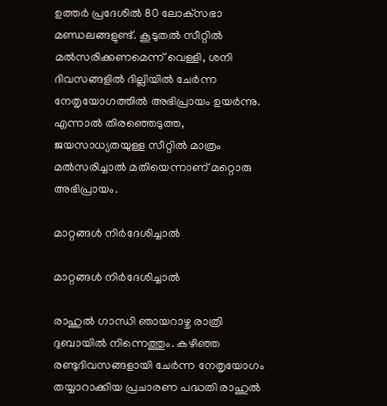ഉത്തര്‍ പ്രദേശില്‍ 80 ലോക്‌സഭാ മണ്ഡലങ്ങളുണ്ട്. കൂടുതല്‍ സീറ്റില്‍ മല്‍സരിക്കണമെന്ന് വെള്ളി, ശനി ദിവസങ്ങളില്‍ ദില്ലിയില്‍ ചേര്‍ന്ന നേതൃയോഗത്തില്‍ അഭിപ്രായം ഉയര്‍ന്നു. എന്നാല്‍ തിരഞ്ഞെടുത്ത, ജയസാധ്യതയുള്ള സീറ്റില്‍ മാത്രം മല്‍സരിച്ചാല്‍ മതിയെന്നാണ് മറ്റൊരു അഭിപ്രായം.

മാറ്റങ്ങള്‍ നിര്‍ദേശിച്ചാല്‍

മാറ്റങ്ങള്‍ നിര്‍ദേശിച്ചാല്‍

രാഹുല്‍ ഗാന്ധി ഞായറാഴ്ച രാത്രി ദുബായില്‍ നിന്നെത്തും. കഴിഞ്ഞ രണ്ടുദിവസങ്ങളായി ചേര്‍ന്ന നേതൃയോഗം തയ്യാറാക്കിയ പ്രചാരണ പദ്ധതി രാഹുല്‍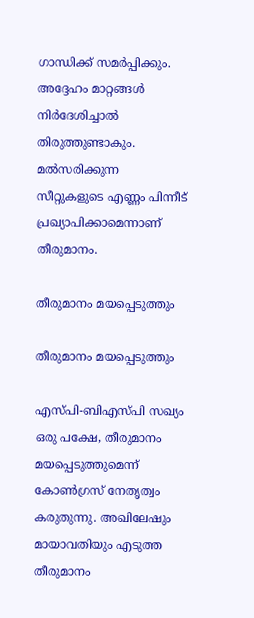ഗാന്ധിക്ക് സമര്‍പ്പിക്കും. അദ്ദേഹം മാറ്റങ്ങള്‍ നിര്‍ദേശിച്ചാല്‍ തിരുത്തുണ്ടാകും. മല്‍സരിക്കുന്ന സീറ്റുകളുടെ എണ്ണം പിന്നീട് പ്രഖ്യാപിക്കാമെന്നാണ് തീരുമാനം.

തീരുമാനം മയപ്പെടുത്തും

തീരുമാനം മയപ്പെടുത്തും

എസ്പി-ബിഎസ്പി സഖ്യം ഒരു പക്ഷേ, തീരുമാനം മയപ്പെടുത്തുമെന്ന് കോണ്‍ഗ്രസ് നേതൃത്വം കരുതുന്നു. അഖിലേഷും മായാവതിയും എടുത്ത തീരുമാനം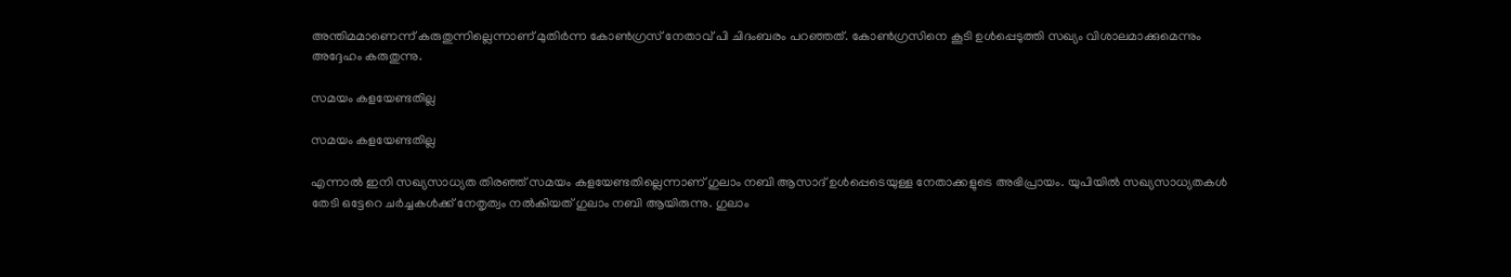അന്തിമമാണെന്ന് കരുതുന്നില്ലെന്നാണ് മുതിര്‍ന്ന കോണ്‍ഗ്രസ് നേതാവ് പി ചിദംബരം പറഞ്ഞത്. കോണ്‍ഗ്രസിനെ കൂടി ഉള്‍പ്പെടുത്തി സഖ്യം വിശാലമാക്കുമെന്നും അദ്ദേഹം കരുതുന്നു.

സമയം കളയേണ്ടതില്ല

സമയം കളയേണ്ടതില്ല

എന്നാല്‍ ഇനി സഖ്യസാധ്യത തിരഞ്ഞ് സമയം കളയേണ്ടതില്ലെന്നാണ് ഗുലാം നബി ആസാദ് ഉള്‍പ്പെടെയുള്ള നേതാക്കളുടെ അഭിപ്രായം. യുപിയില്‍ സഖ്യസാധ്യതകള്‍ തേടി ഒട്ടേറെ ചര്‍ച്ചകള്‍ക്ക് നേതൃത്വം നല്‍കിയത് ഗുലാം നബി ആയിരുന്നു. ഗുലാം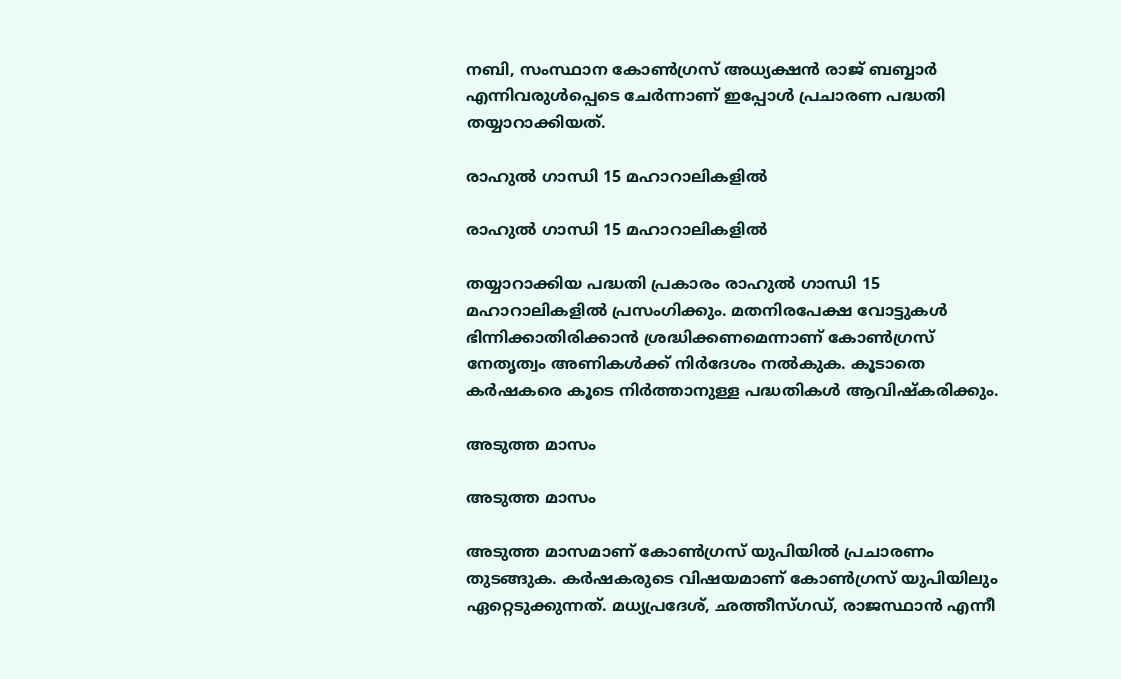നബി, സംസ്ഥാന കോണ്‍ഗ്രസ് അധ്യക്ഷന്‍ രാജ് ബബ്ബാര്‍ എന്നിവരുള്‍പ്പെടെ ചേര്‍ന്നാണ് ഇപ്പോള്‍ പ്രചാരണ പദ്ധതി തയ്യാറാക്കിയത്.

രാഹുല്‍ ഗാന്ധി 15 മഹാറാലികളില്‍

രാഹുല്‍ ഗാന്ധി 15 മഹാറാലികളില്‍

തയ്യാറാക്കിയ പദ്ധതി പ്രകാരം രാഹുല്‍ ഗാന്ധി 15 മഹാറാലികളില്‍ പ്രസംഗിക്കും. മതനിരപേക്ഷ വോട്ടുകള്‍ ഭിന്നിക്കാതിരിക്കാന്‍ ശ്രദ്ധിക്കണമെന്നാണ് കോണ്‍ഗ്രസ് നേതൃത്വം അണികള്‍ക്ക് നിര്‍ദേശം നല്‍കുക. കൂടാതെ കര്‍ഷകരെ കൂടെ നിര്‍ത്താനുള്ള പദ്ധതികള്‍ ആവിഷ്‌കരിക്കും.

അടുത്ത മാസം

അടുത്ത മാസം

അടുത്ത മാസമാണ് കോണ്‍ഗ്രസ് യുപിയില്‍ പ്രചാരണം തുടങ്ങുക. കര്‍ഷകരുടെ വിഷയമാണ് കോണ്‍ഗ്രസ് യുപിയിലും ഏറ്റെടുക്കുന്നത്. മധ്യപ്രദേശ്, ഛത്തീസ്ഗഡ്, രാജസ്ഥാന്‍ എന്നീ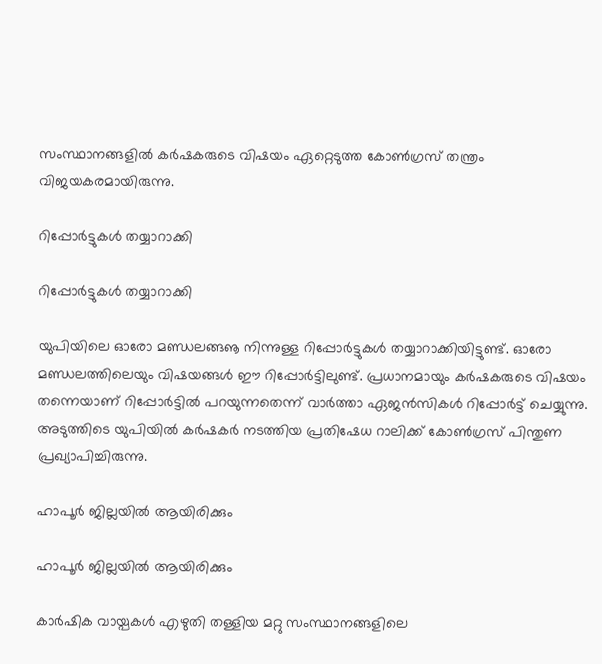സംസ്ഥാനങ്ങളില്‍ കര്‍ഷകരുടെ വിഷയം ഏറ്റെടുത്ത കോണ്‍ഗ്രസ് തന്ത്രം വിജയകരമായിരുന്നു.

റിപ്പോര്‍ട്ടുകള്‍ തയ്യാറാക്കി

റിപ്പോര്‍ട്ടുകള്‍ തയ്യാറാക്കി

യുപിയിലെ ഓരോ മണ്ഡലങ്ങൡ നിന്നുള്ള റിപ്പോര്‍ട്ടുകള്‍ തയ്യാറാക്കിയിട്ടുണ്ട്. ഓരോ മണ്ഡലത്തിലെയും വിഷയങ്ങള്‍ ഈ റിപ്പോര്‍ട്ടിലുണ്ട്. പ്രധാനമായും കര്‍ഷകരുടെ വിഷയം തന്നെയാണ് റിപ്പോര്‍ട്ടില്‍ പറയുന്നതെന്ന് വാര്‍ത്താ ഏജന്‍സികള്‍ റിപ്പോര്‍ട്ട് ചെയ്യുന്നു. അടുത്തിടെ യുപിയില്‍ കര്‍ഷകര്‍ നടത്തിയ പ്രതിഷേധ റാലിക്ക് കോണ്‍ഗ്രസ് പിന്തുണ പ്രഖ്യാപിച്ചിരുന്നു.

ഹാപൂര്‍ ജില്ലയില്‍ ആയിരിക്കും

ഹാപൂര്‍ ജില്ലയില്‍ ആയിരിക്കും

കാര്‍ഷിക വായ്പകള്‍ എഴുതി തള്ളിയ മറ്റു സംസ്ഥാനങ്ങളിലെ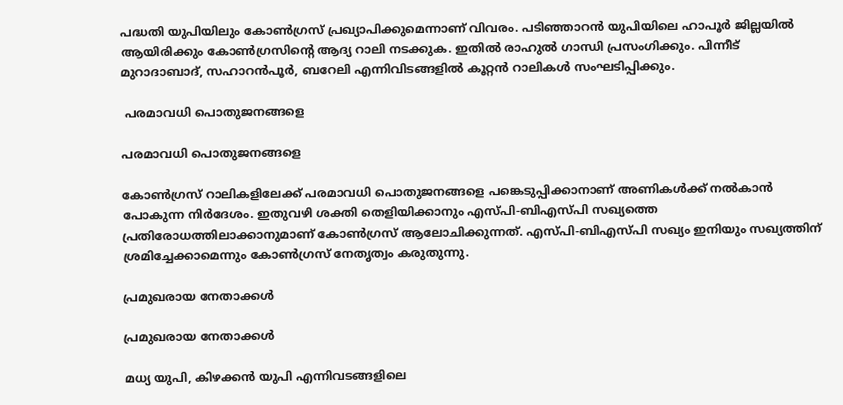പദ്ധതി യുപിയിലും കോണ്‍ഗ്രസ് പ്രഖ്യാപിക്കുമെന്നാണ് വിവരം. പടിഞ്ഞാറന്‍ യുപിയിലെ ഹാപൂര്‍ ജില്ലയില്‍ ആയിരിക്കും കോണ്‍ഗ്രസിന്റെ ആദ്യ റാലി നടക്കുക. ഇതില്‍ രാഹുല്‍ ഗാന്ധി പ്രസംഗിക്കും. പിന്നീട് മുറാദാബാദ്, സഹാറന്‍പൂര്‍, ബറേലി എന്നിവിടങ്ങളില്‍ കൂറ്റന്‍ റാലികള്‍ സംഘടിപ്പിക്കും.

 പരമാവധി പൊതുജനങ്ങളെ

പരമാവധി പൊതുജനങ്ങളെ

കോണ്‍ഗ്രസ് റാലികളിലേക്ക് പരമാവധി പൊതുജനങ്ങളെ പങ്കെടുപ്പിക്കാനാണ് അണികള്‍ക്ക് നല്‍കാന്‍ പോകുന്ന നിര്‍ദേശം. ഇതുവഴി ശക്തി തെളിയിക്കാനും എസ്പി-ബിഎസ്പി സഖ്യത്തെ പ്രതിരോധത്തിലാക്കാനുമാണ് കോണ്‍ഗ്രസ് ആലോചിക്കുന്നത്. എസ്പി-ബിഎസ്പി സഖ്യം ഇനിയും സഖ്യത്തിന് ശ്രമിച്ചേക്കാമെന്നും കോണ്‍ഗ്രസ് നേതൃത്വം കരുതുന്നു.

പ്രമുഖരായ നേതാക്കള്‍

പ്രമുഖരായ നേതാക്കള്‍

മധ്യ യുപി, കിഴക്കന്‍ യുപി എന്നിവടങ്ങളിലെ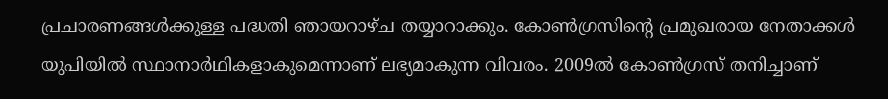പ്രചാരണങ്ങള്‍ക്കുള്ള പദ്ധതി ഞായറാഴ്ച തയ്യാറാക്കും. കോണ്‍ഗ്രസിന്റെ പ്രമുഖരായ നേതാക്കള്‍ യുപിയില്‍ സ്ഥാനാര്‍ഥികളാകുമെന്നാണ് ലഭ്യമാകുന്ന വിവരം. 2009ല്‍ കോണ്‍ഗ്രസ് തനിച്ചാണ്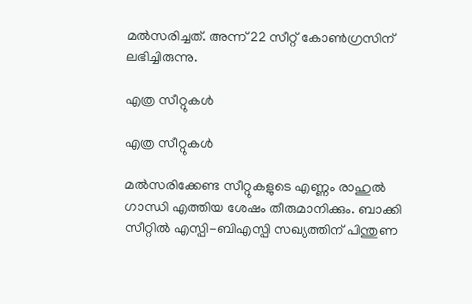മല്‍സരിച്ചത്. അന്ന് 22 സീറ്റ് കോണ്‍ഗ്രസിന് ലഭിച്ചിരുന്നു.

എത്ര സീറ്റുകള്‍

എത്ര സീറ്റുകള്‍

മല്‍സരിക്കേണ്ട സീറ്റുകളുടെ എണ്ണം രാഹുല്‍ ഗാന്ധി എത്തിയ ശേഷം തീരുമാനിക്കും. ബാക്കി സീറ്റില്‍ എസ്പി-ബിഎസ്പി സഖ്യത്തിന് പിന്തുണ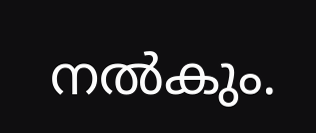നല്‍കും.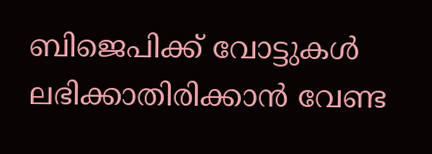ബിജെപിക്ക് വോട്ടുകള്‍ ലഭിക്കാതിരിക്കാന്‍ വേണ്ട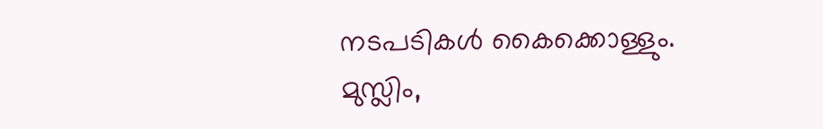നടപടികള്‍ കൈക്കൊള്ളും. മുസ്ലിം,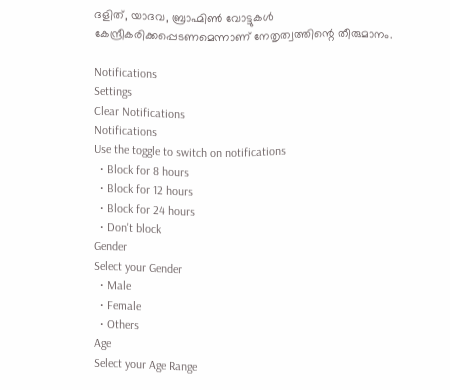ദളിത്, യാദവ, ബ്രാഹ്മിണ്‍ വോട്ടുകള്‍ കേന്ദ്രീകരിക്കപ്പെടണമെന്നാണ് നേതൃത്വത്തിന്റെ തീരുമാനം.

Notifications
Settings
Clear Notifications
Notifications
Use the toggle to switch on notifications
  • Block for 8 hours
  • Block for 12 hours
  • Block for 24 hours
  • Don't block
Gender
Select your Gender
  • Male
  • Female
  • Others
Age
Select your Age Range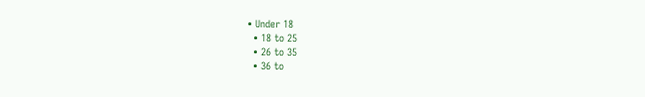• Under 18
  • 18 to 25
  • 26 to 35
  • 36 to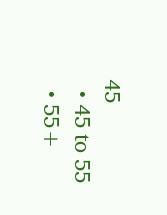45
  • 45 to 55
  • 55+